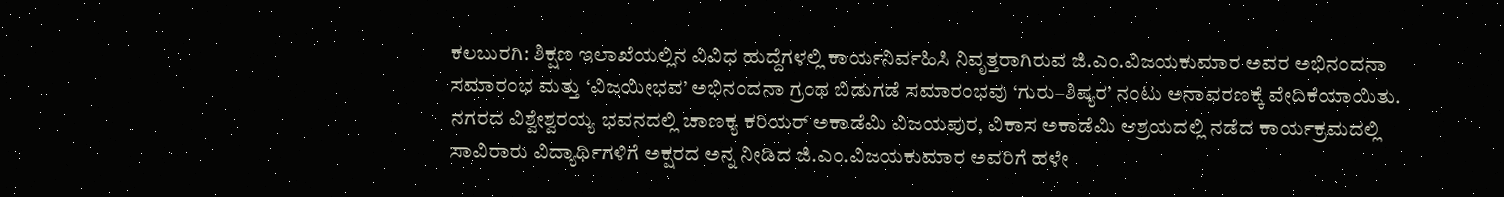ಕಲಬುರಗಿ: ಶಿಕ್ಷಣ ಇಲಾಖೆಯಲ್ಲಿನ ವಿವಿಧ ಹುದ್ದೆಗಳಲ್ಲಿ ಕಾರ್ಯನಿರ್ವಹಿಸಿ ನಿವೃತ್ತರಾಗಿರುವ ಜಿ.ಎಂ.ವಿಜಯಕುಮಾರ ಅವರ ಅಭಿನಂದನಾ ಸಮಾರಂಭ ಮತ್ತು ‘ವಿಜಯೀಭವ’ ಅಭಿನಂದನಾ ಗ್ರಂಥ ಬಿಡುಗಡೆ ಸಮಾರಂಭವು ‘ಗುರು–ಶಿಷ್ಯರ’ ನಂಟು ಅನಾವರಣಕ್ಕೆ ವೇದಿಕೆಯಾಯಿತು.
ನಗರದ ವಿಶ್ವೇಶ್ವರಯ್ಯ ಭವನದಲ್ಲಿ ಚಾಣಕ್ಯ ಕರಿಯರ್ ಅಕಾಡೆಮಿ ವಿಜಯಪುರ, ವಿಕಾಸ ಅಕಾಡೆಮಿ ಆಶ್ರಯದಲ್ಲಿ ನಡೆದ ಕಾರ್ಯಕ್ರಮದಲ್ಲಿ ಸಾವಿರಾರು ವಿದ್ಯಾರ್ಥಿಗಳಿಗೆ ಅಕ್ಷರದ ಅನ್ನ ನೀಡಿದ ಜಿ.ಎಂ.ವಿಜಯಕುಮಾರ ಅವರಿಗೆ ಹಳೇ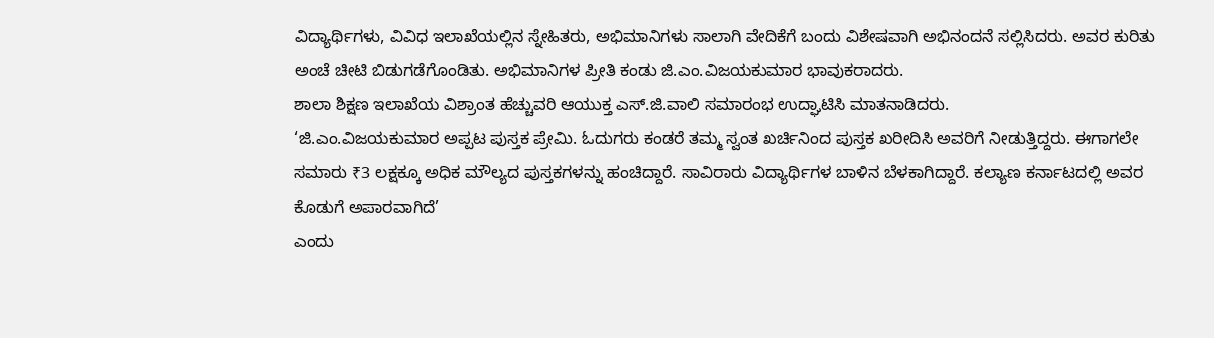ವಿದ್ಯಾರ್ಥಿಗಳು, ವಿವಿಧ ಇಲಾಖೆಯಲ್ಲಿನ ಸ್ನೇಹಿತರು, ಅಭಿಮಾನಿಗಳು ಸಾಲಾಗಿ ವೇದಿಕೆಗೆ ಬಂದು ವಿಶೇಷವಾಗಿ ಅಭಿನಂದನೆ ಸಲ್ಲಿಸಿದರು. ಅವರ ಕುರಿತು ಅಂಚೆ ಚೀಟಿ ಬಿಡುಗಡೆಗೊಂಡಿತು. ಅಭಿಮಾನಿಗಳ ಪ್ರೀತಿ ಕಂಡು ಜಿ.ಎಂ.ವಿಜಯಕುಮಾರ ಭಾವುಕರಾದರು.
ಶಾಲಾ ಶಿಕ್ಷಣ ಇಲಾಖೆಯ ವಿಶ್ರಾಂತ ಹೆಚ್ಚುವರಿ ಆಯುಕ್ತ ಎಸ್.ಜಿ.ವಾಲಿ ಸಮಾರಂಭ ಉದ್ಘಾಟಿಸಿ ಮಾತನಾಡಿದರು.
‘ಜಿ.ಎಂ.ವಿಜಯಕುಮಾರ ಅಪ್ಪಟ ಪುಸ್ತಕ ಪ್ರೇಮಿ. ಓದುಗರು ಕಂಡರೆ ತಮ್ಮ ಸ್ವಂತ ಖರ್ಚಿನಿಂದ ಪುಸ್ತಕ ಖರೀದಿಸಿ ಅವರಿಗೆ ನೀಡುತ್ತಿದ್ದರು. ಈಗಾಗಲೇ ಸಮಾರು ₹3 ಲಕ್ಷಕ್ಕೂ ಅಧಿಕ ಮೌಲ್ಯದ ಪುಸ್ತಕಗಳನ್ನು ಹಂಚಿದ್ದಾರೆ. ಸಾವಿರಾರು ವಿದ್ಯಾರ್ಥಿಗಳ ಬಾಳಿನ ಬೆಳಕಾಗಿದ್ದಾರೆ. ಕಲ್ಯಾಣ ಕರ್ನಾಟದಲ್ಲಿ ಅವರ ಕೊಡುಗೆ ಅಪಾರವಾಗಿದೆ’
ಎಂದು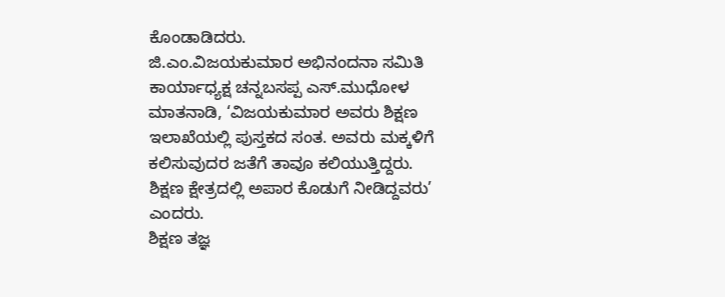ಕೊಂಡಾಡಿದರು.
ಜಿ.ಎಂ.ವಿಜಯಕುಮಾರ ಅಭಿನಂದನಾ ಸಮಿತಿ ಕಾರ್ಯಾಧ್ಯಕ್ಷ ಚನ್ನಬಸಪ್ಪ ಎಸ್.ಮುಧೋಳ ಮಾತನಾಡಿ, ‘ವಿಜಯಕುಮಾರ ಅವರು ಶಿಕ್ಷಣ ಇಲಾಖೆಯಲ್ಲಿ ಪುಸ್ತಕದ ಸಂತ. ಅವರು ಮಕ್ಕಳಿಗೆ ಕಲಿಸುವುದರ ಜತೆಗೆ ತಾವೂ ಕಲಿಯುತ್ತಿದ್ದರು. ಶಿಕ್ಷಣ ಕ್ಷೇತ್ರದಲ್ಲಿ ಅಪಾರ ಕೊಡುಗೆ ನೀಡಿದ್ದವರು’ ಎಂದರು.
ಶಿಕ್ಷಣ ತಜ್ಞ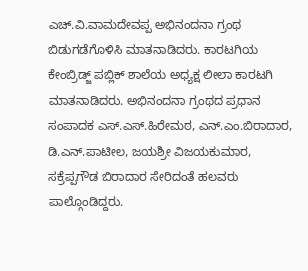ಎಚ್.ವಿ.ವಾಮದೇವಪ್ಪ ಅಭಿನಂದನಾ ಗ್ರಂಥ ಬಿಡುಗಡೆಗೊಳಿಸಿ ಮಾತನಾಡಿದರು. ಕಾರಟಗಿಯ ಕೇಂಬ್ರಿಡ್ಜ್ ಪಬ್ಲಿಕ್ ಶಾಲೆಯ ಅಧ್ಯಕ್ಷ ಲೀಲಾ ಕಾರಟಗಿ ಮಾತನಾಡಿದರು. ಅಭಿನಂದನಾ ಗ್ರಂಥದ ಪ್ರಧಾನ ಸಂಪಾದಕ ಎಸ್.ಎಸ್.ಹಿರೇಮಠ, ಎನ್.ಎಂ.ಬಿರಾದಾರ, ಡಿ.ಎನ್.ಪಾಟೀಲ, ಜಯಶ್ರೀ ವಿಜಯಕುಮಾರ, ಸಕ್ರೆಪ್ಪಗೌಡ ಬಿರಾದಾರ ಸೇರಿದಂತೆ ಹಲವರು ಪಾಲ್ಗೊಂಡಿದ್ದರು.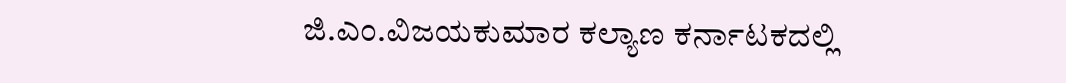ಜಿ.ಎಂ.ವಿಜಯಕುಮಾರ ಕಲ್ಯಾಣ ಕರ್ನಾಟಕದಲ್ಲಿ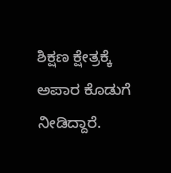ಶಿಕ್ಷಣ ಕ್ಷೇತ್ರಕ್ಕೆ ಅಪಾರ ಕೊಡುಗೆ ನೀಡಿದ್ದಾರೆ.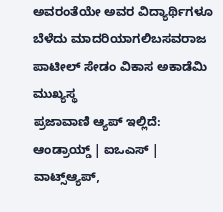ಅವರಂತೆಯೇ ಅವರ ವಿದ್ಯಾರ್ಥಿಗಳೂ ಬೆಳೆದು ಮಾದರಿಯಾಗಲಿಬಸವರಾಜ ಪಾಟೀಲ್ ಸೇಡಂ ವಿಕಾಸ ಅಕಾಡೆಮಿ ಮುಖ್ಯಸ್ಥ
ಪ್ರಜಾವಾಣಿ ಆ್ಯಪ್ ಇಲ್ಲಿದೆ: ಆಂಡ್ರಾಯ್ಡ್ | ಐಒಎಸ್ | ವಾಟ್ಸ್ಆ್ಯಪ್,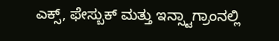ಎಕ್ಸ್, ಫೇಸ್ಬುಕ್ ಮತ್ತು ಇನ್ಸ್ಟಾಗ್ರಾಂನಲ್ಲಿ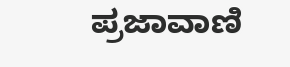ಪ್ರಜಾವಾಣಿ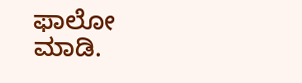ಫಾಲೋ ಮಾಡಿ.